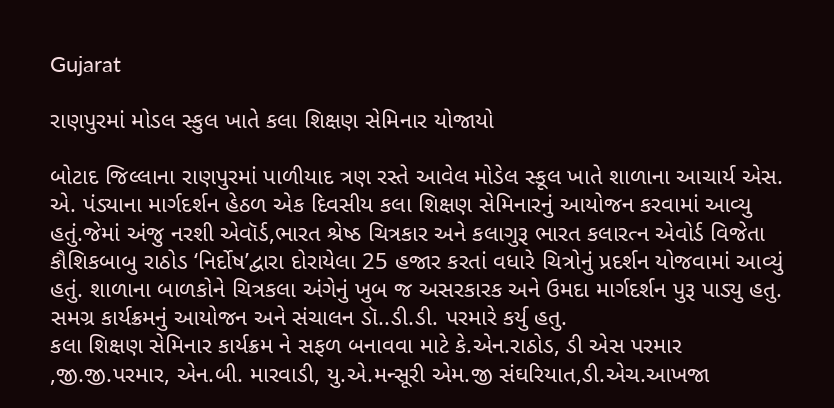Gujarat

રાણપુરમાં મોડલ સ્કુલ ખાતે કલા શિક્ષણ સેમિનાર યોજાયો

બોટાદ જિલ્લાના રાણપુરમાં પાળીયાદ ત્રણ રસ્તે આવેલ મોડેલ સ્કૂલ ખાતે શાળાના આચાર્ય એસ. એ. પંડ્યાના માર્ગદર્શન હેઠળ એક દિવસીય કલા શિક્ષણ સેમિનારનું આયોજન કરવામાં આવ્યુ હતું.જેમાં અંજુ નરશી એવૉર્ડ,ભારત શ્રેષ્ઠ ચિત્રકાર અને કલાગુરૂ ભારત કલારત્ન એવોર્ડ વિજેતા કૌશિકબાબુ રાઠોડ ‘નિર્દોષ’દ્વારા દોરાયેલા 25 હજાર કરતાં વધારે ચિત્રોનું પ્રદર્શન યોજવામાં આવ્યું હતું. શાળાના બાળકોને ચિત્રકલા અંગેનું ખુબ જ અસરકારક અને ઉમદા માર્ગદર્શન પુરૂ પાડ્યુ હતુ. સમગ્ર કાર્યક્રમનું આયોજન અને સંચાલન ડૉ..ડી.ડી. પરમારે કર્યુ હતુ.
કલા શિક્ષણ સેમિનાર કાર્યક્રમ ને સફળ બનાવવા માટે કે.એન.રાઠોડ, ડી એસ પરમાર ,જી.જી.પરમાર, એન.બી. મારવાડી, યુ.એ.મન્સૂરી એમ.જી સંઘરિયાત,ડી.એચ.આખજા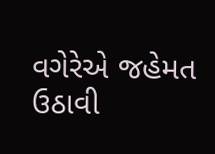વગેરેએ જહેમત ઉઠાવી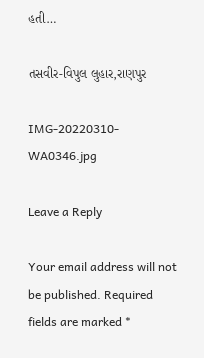હતી…

તસવીર-વિપુલ લુહાર,રાણપુર

IMG-20220310-WA0346.jpg

Leave a Reply

Your email address will not be published. Required fields are marked *